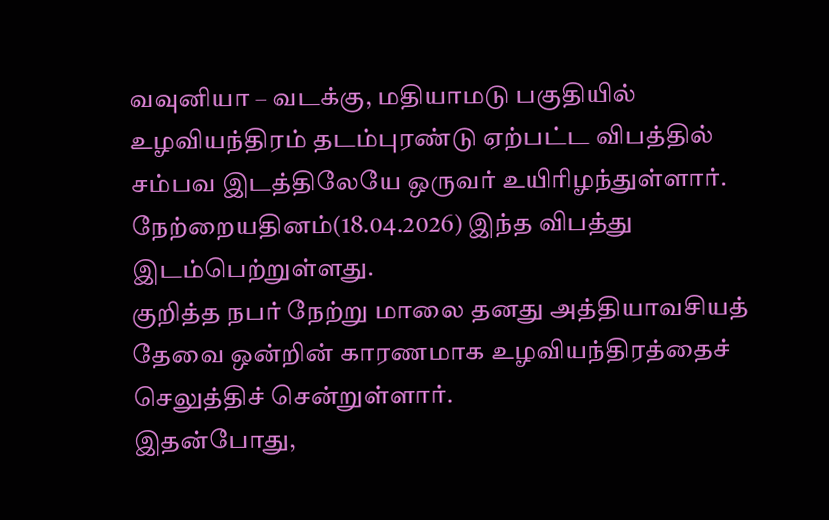வவுனியா – வடக்கு, மதியாமடு பகுதியில் உழவியந்திரம் தடம்புரண்டு ஏற்பட்ட விபத்தில் சம்பவ இடத்திலேயே ஒருவர் உயிரிழந்துள்ளார்.
நேற்றையதினம்(18.04.2026) இந்த விபத்து இடம்பெற்றுள்ளது.
குறித்த நபர் நேற்று மாலை தனது அத்தியாவசியத் தேவை ஒன்றின் காரணமாக உழவியந்திரத்தைச் செலுத்திச் சென்றுள்ளார்.
இதன்போது,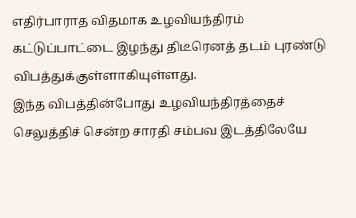எதிர்பாராத விதமாக உழவியந்திரம் கட்டுப்பாட்டை இழந்து திடீரெனத் தடம் புரண்டு விபத்துக்குள்ளாகியுள்ளது.
இந்த விபத்தின்போது உழவியந்திரத்தைச் செலுத்திச் சென்ற சாரதி சம்பவ இடத்திலேயே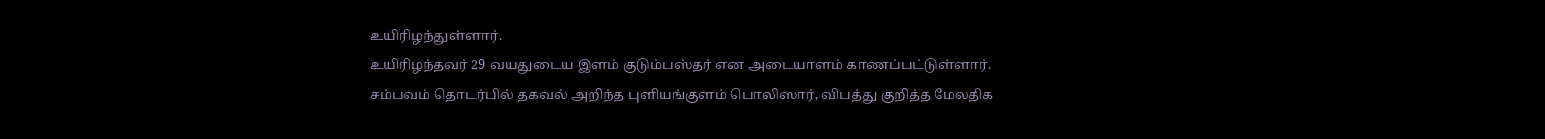உயிரிழந்துள்ளார்.
உயிரிழந்தவர் 29 வயதுடைய இளம் குடும்பஸ்தர் என அடையாளம் காணப்பட்டுள்ளார்.
சம்பவம் தொடர்பில் தகவல் அறிந்த புளியங்குளம் பொலிஸார், விபத்து குறித்த மேலதிக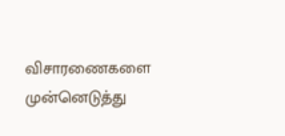விசாரணைகளை முன்னெடுத்து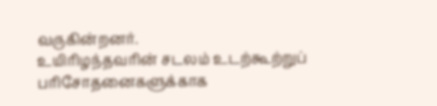வருகின்றனர்.
உயிரிழந்தவரின் சடலம் உடற்கூற்றுப் பரிசோதனைகளுக்காக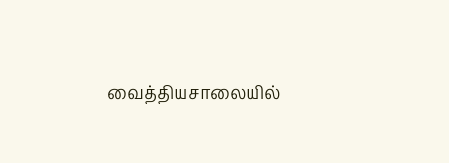வைத்தியசாலையில்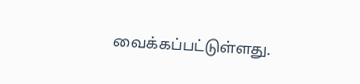வைக்கப்பட்டுள்ளது.